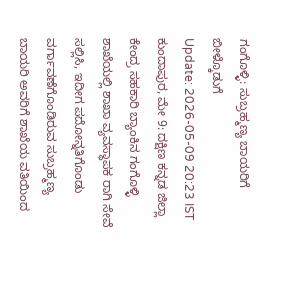ಗಂಗೊಳ್ಳಿ: ಸುಬ್ರಹ್ಮಣ್ಯ ಬಾಯರಿಗೆ ಬೀಳ್ಕೊಡುಗೆ
Update: 2026-05-09 20:23 IST
ಕುಂದಾಪುರ, ಮೇ 9: ದಕ್ಷಿಣ ಕನ್ನಡ ಜಿಲ್ಲಾ ಕೇಂದ್ರ ಸಹಕಾರಿ ಬ್ಯಾಂಕಿನ ಗಂಗೊಳ್ಳಿ ಶಾಖೆಯಲ್ಲಿ ಶಾಖಾ ವ್ಯವಸ್ಥಾಪಕ ರಾಗಿ ಸೇವೆ ಸಲ್ಲಿಸಿ, ಇದೀಗ ಪದೋನ್ನತಿಗೊಂಡು ವರ್ಗಾವಣೆಗೊಂಡಿರುವ ಸುಬ್ರಹ್ಮಣ್ಯ ಬಾಯರಿ ಅವರಿಗೆ ಶಾಖೆಯ ವತಿಯಿಂದ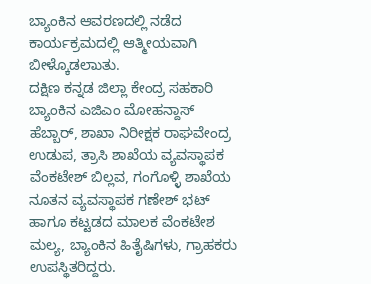ಬ್ಯಾಂಕಿನ ಆವರಣದಲ್ಲಿ ನಡೆದ ಕಾರ್ಯಕ್ರಮದಲ್ಲಿ ಆತ್ಮೀಯವಾಗಿ ಬೀಳ್ಕೊಡಲಾುತು.
ದಕ್ಷಿಣ ಕನ್ನಡ ಜಿಲ್ಲಾ ಕೇಂದ್ರ ಸಹಕಾರಿ ಬ್ಯಾಂಕಿನ ಎಜಿಎಂ ಮೋಹನ್ದಾಸ್ ಹೆಬ್ಬಾರ್, ಶಾಖಾ ನಿರೀಕ್ಷಕ ರಾಘವೇಂದ್ರ ಉಡುಪ, ತ್ರಾಸಿ ಶಾಖೆಯ ವ್ಯವಸ್ಥಾಪಕ ವೆಂಕಟೇಶ್ ಬಿಲ್ಲವ, ಗಂಗೊಳ್ಳಿ ಶಾಖೆಯ ನೂತನ ವ್ಯವಸ್ಥಾಪಕ ಗಣೇಶ್ ಭಟ್ ಹಾಗೂ ಕಟ್ಟಡದ ಮಾಲಕ ವೆಂಕಟೇಶ ಮಲ್ಯ, ಬ್ಯಾಂಕಿನ ಹಿತೈಷಿಗಳು, ಗ್ರಾಹಕರು ಉಪಸ್ಥಿತರಿದ್ದರು.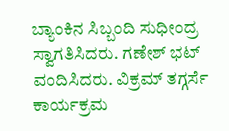ಬ್ಯಾಂಕಿನ ಸಿಬ್ಬಂದಿ ಸುಧೀಂದ್ರ ಸ್ವಾಗತಿಸಿದರು. ಗಣೇಶ್ ಭಟ್ ವಂದಿಸಿದರು. ವಿಕ್ರಮ್ ತಗ್ಗರ್ಸೆ ಕಾರ್ಯಕ್ರಮ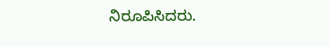ನಿರೂಪಿಸಿದರು.